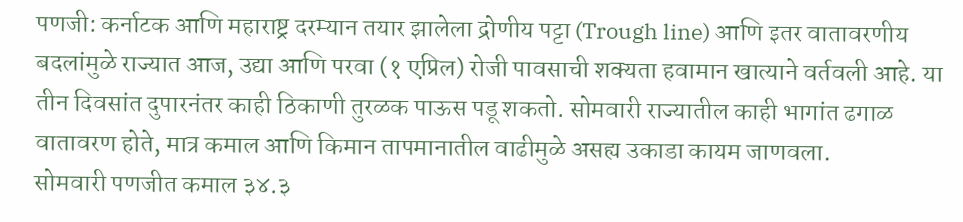पणजी: कर्नाटक आणि महाराष्ट्र दरम्यान तयार झालेला द्रोणीय पट्टा (Trough line) आणि इतर वातावरणीय बदलांमुळे राज्यात आज, उद्या आणि परवा (१ एप्रिल) रोजी पावसाची शक्यता हवामान खात्याने वर्तवली आहे. या तीन दिवसांत दुपारनंतर काही ठिकाणी तुरळक पाऊस पडू शकतो. सोमवारी राज्यातील काही भागांत ढगाळ वातावरण होते, मात्र कमाल आणि किमान तापमानातील वाढीमुळे असह्य उकाडा कायम जाणवला.
सोमवारी पणजीत कमाल ३४.३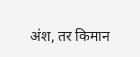अंश, तर किमान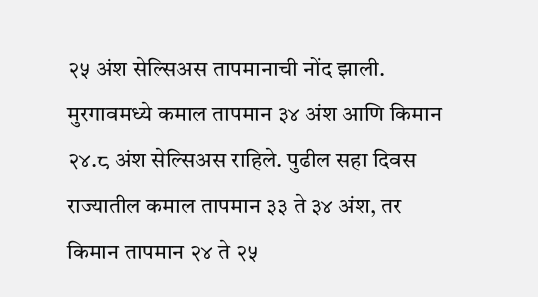२५ अंश सेल्सिअस तापमानाची नोंद झाली. मुरगावमध्ये कमाल तापमान ३४ अंश आणि किमान २४.८ अंश सेल्सिअस राहिले. पुढील सहा दिवस राज्यातील कमाल तापमान ३३ ते ३४ अंश, तर किमान तापमान २४ ते २५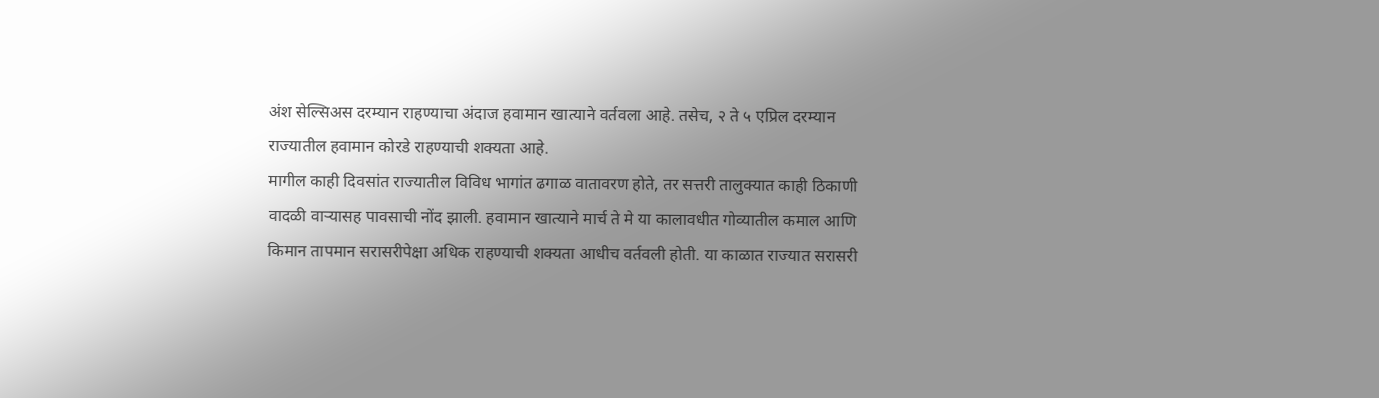अंश सेल्सिअस दरम्यान राहण्याचा अंदाज हवामान खात्याने वर्तवला आहे. तसेच, २ ते ५ एप्रिल दरम्यान राज्यातील हवामान कोरडे राहण्याची शक्यता आहे.
मागील काही दिवसांत राज्यातील विविध भागांत ढगाळ वातावरण होते, तर सत्तरी तालुक्यात काही ठिकाणी वादळी वाऱ्यासह पावसाची नोंद झाली. हवामान खात्याने मार्च ते मे या कालावधीत गोव्यातील कमाल आणि किमान तापमान सरासरीपेक्षा अधिक राहण्याची शक्यता आधीच वर्तवली होती. या काळात राज्यात सरासरी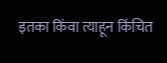इतका किंवा त्याहून किंचित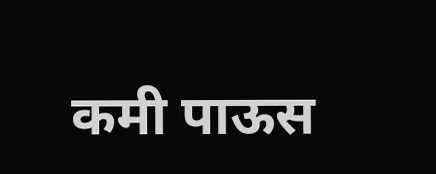कमी पाऊस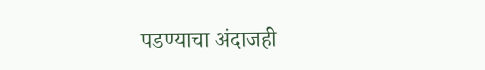पडण्याचा अंदाजही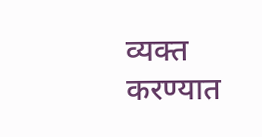व्यक्त करण्यात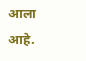आला आहे.